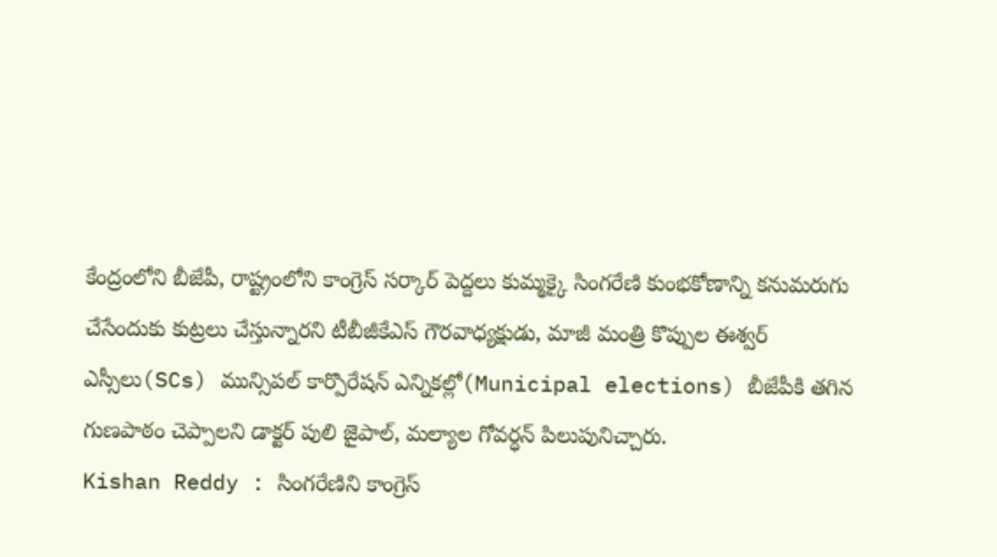కేంద్రంలోని బీజేపీ, రాష్ట్రంలోని కాంగ్రెస్ సర్కార్ పెద్దలు కుమ్మక్కై సింగరేణి కుంభకోణాన్ని కనుమరుగు చేసేందుకు కుట్రలు చేస్తున్నారని టీబీజీకేఎస్ గౌరవాధ్యక్షుడు, మాజీ మంత్రి కొప్పుల ఈశ్వర్
ఎస్సీలు(SCs) మున్సిపల్ కార్పొరేషన్ ఎన్నికల్లో(Municipal elections) బీజేపీకి తగిన గుణపాఠం చెప్పాలని డాక్టర్ పులి జైపాల్, మల్యాల గోవర్ధన్ పిలుపునిచ్చారు.
Kishan Reddy : సింగరేణిని కాంగ్రెస్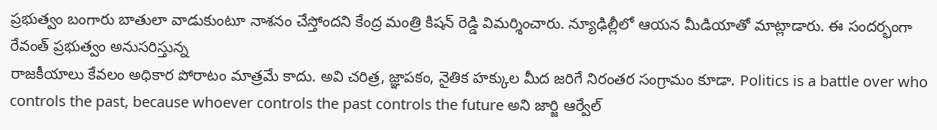ప్రభుత్వం బంగారు బాతులా వాడుకుంటూ నాశనం చేస్తోందని కేంద్ర మంత్రి కిషన్ రెడ్డి విమర్శించారు. న్యూఢిల్లీలో ఆయన మీడియాతో మాట్లాడారు. ఈ సందర్భంగా రేవంత్ ప్రభుత్వం అనుసరిస్తున్న
రాజకీయాలు కేవలం అధికార పోరాటం మాత్రమే కాదు. అవి చరిత్ర, జ్ఞాపకం, నైతిక హక్కుల మీద జరిగే నిరంతర సంగ్రామం కూడా. Politics is a battle over who controls the past, because whoever controls the past controls the future అని జార్జి ఆర్వేల్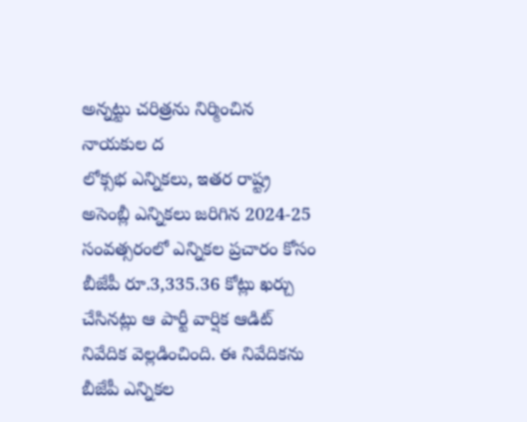అన్నట్టు చరిత్రను నిర్మించిన నాయకుల ద
లోక్సభ ఎన్నికలు, ఇతర రాష్ట్ర అసెంబ్లీ ఎన్నికలు జరిగిన 2024-25 సంవత్సరంలో ఎన్నికల ప్రచారం కోసం బీజేపీ రూ.3,335.36 కోట్లు ఖర్చు చేసినట్లు ఆ పార్టీ వార్షిక ఆడిట్ నివేదిక వెల్లడించింది. ఈ నివేదికను బీజేపీ ఎన్నికల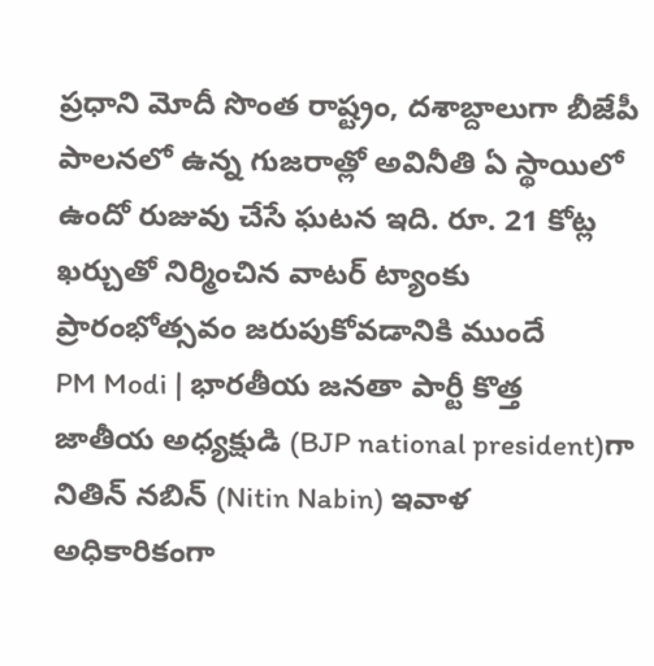ప్రధాని మోదీ సొంత రాష్ట్రం, దశాబ్దాలుగా బీజేపీ పాలనలో ఉన్న గుజరాత్లో అవినీతి ఏ స్థాయిలో ఉందో రుజువు చేసే ఘటన ఇది. రూ. 21 కోట్ల ఖర్చుతో నిర్మించిన వాటర్ ట్యాంకు ప్రారంభోత్సవం జరుపుకోవడానికి ముందే
PM Modi | భారతీయ జనతా పార్టీ కొత్త జాతీయ అధ్యక్షుడి (BJP national president)గా నితిన్ నబిన్ (Nitin Nabin) ఇవాళ అధికారికంగా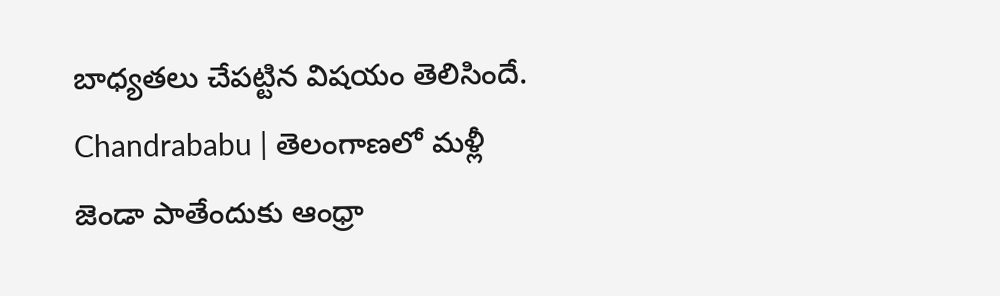బాధ్యతలు చేపట్టిన విషయం తెలిసిందే.
Chandrababu | తెలంగాణలో మళ్లీ జెండా పాతేందుకు ఆంధ్రా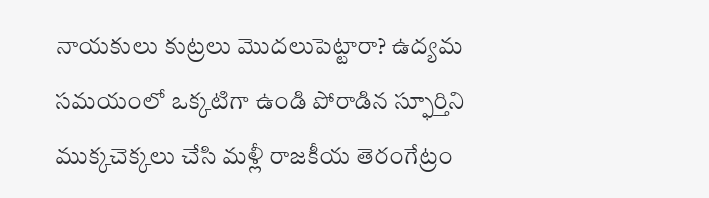నాయకులు కుట్రలు మొదలుపెట్టారా? ఉద్యమ సమయంలో ఒక్కటిగా ఉండి పోరాడిన స్ఫూర్తిని ముక్కచెక్కలు చేసి మళ్లీ రాజకీయ తెరంగేట్రం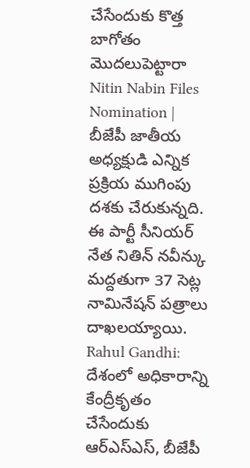చేసేందుకు కొత్త బాగోతం మొదలుపెట్టారా
Nitin Nabin Files Nomination | బీజేపీ జాతీయ అధ్యక్షుడి ఎన్నిక ప్రక్రియ ముగింపు దశకు చేరుకున్నది. ఈ పార్టీ సీనియర్ నేత నితిన్ నవీన్కు మద్దతుగా 37 సెట్ల నామినేషన్ పత్రాలు దాఖలయ్యాయి.
Rahul Gandhi: దేశంలో అధికారాన్ని కేంద్రీకృతం చేసేందుకు ఆర్ఎస్ఎస్, బీజేపీ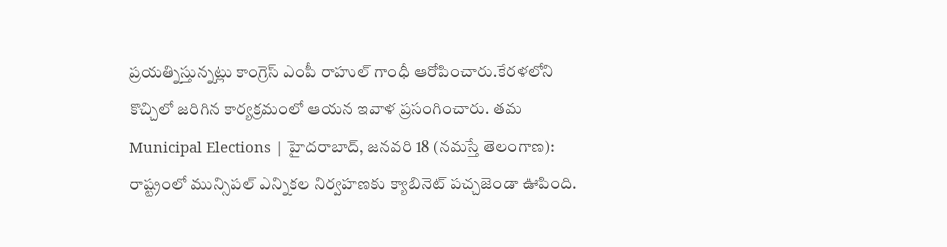ప్రయత్నిస్తున్నట్లు కాంగ్రెస్ ఎంపీ రాహుల్ గాంధీ ఆరోపించారు.కేరళలోని కొచ్చిలో జరిగిన కార్యక్రమంలో ఆయన ఇవాళ ప్రసంగించారు. తమ
Municipal Elections | హైదరాబాద్, జనవరి 18 (నమస్తే తెలంగాణ): రాష్ట్రంలో మున్సిపల్ ఎన్నికల నిర్వహణకు క్యాబినెట్ పచ్చజెండా ఊపింది.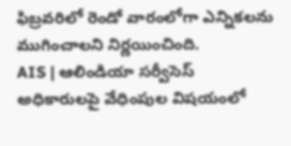ఫిబ్రవరిలో రెండో వారంలోగా ఎన్నికలను ముగించాలని నిర్ణయించింది.
AIS | ఆలిండియా సర్వీసెస్ అధికారులపై వేధింపుల విషయంలో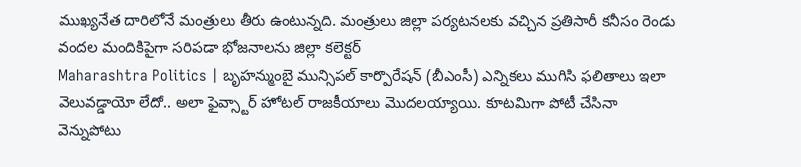ముఖ్యనేత దారిలోనే మంత్రులు తీరు ఉంటున్నది. మంత్రులు జిల్లా పర్యటనలకు వచ్చిన ప్రతిసారీ కనీసం రెండు వందల మందికిపైగా సరిపడా భోజనాలను జిల్లా కలెక్టర్
Maharashtra Politics | బృహన్ముంబై మున్సిపల్ కార్పొరేషన్ (బీఎంసీ) ఎన్నికలు ముగిసి ఫలితాలు ఇలా వెలువడ్డాయో లేదో.. అలా ఫైవ్స్టార్ హోటల్ రాజకీయాలు మొదలయ్యాయి. కూటమిగా పోటీ చేసినా వెన్నుపోటు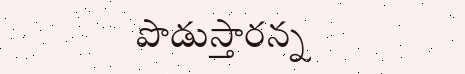పొడుస్తారన్న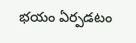భయం ఏర్పడటం